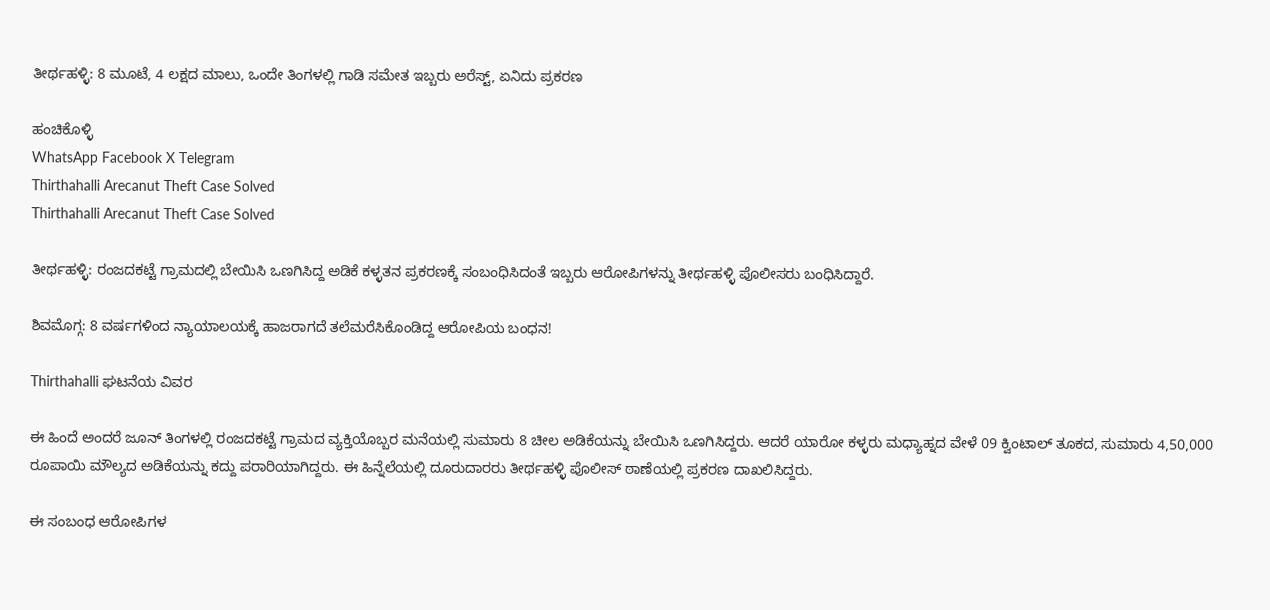ತೀರ್ಥಹಳ್ಳಿ: 8 ಮೂಟೆ, 4 ಲಕ್ಷದ ಮಾಲು, ಒಂದೇ ತಿಂಗಳಲ್ಲಿ ಗಾಡಿ ಸಮೇತ ಇಬ್ಬರು ಅರೆಸ್ಟ್, ಏನಿದು ಪ್ರಕರಣ

ಹಂಚಿಕೊಳ್ಳಿ
WhatsApp Facebook X Telegram
Thirthahalli Arecanut Theft Case Solved
Thirthahalli Arecanut Theft Case Solved

ತೀರ್ಥಹಳ್ಳಿ: ರಂಜದಕಟ್ಟೆ ಗ್ರಾಮದಲ್ಲಿ ಬೇಯಿಸಿ ಒಣಗಿಸಿದ್ದ ಅಡಿಕೆ ಕಳ್ಳತನ ಪ್ರಕರಣಕ್ಕೆ ಸಂಬಂಧಿಸಿದಂತೆ ಇಬ್ಬರು ಆರೋಪಿಗಳನ್ನು ತೀರ್ಥಹಳ್ಳಿ ಪೊಲೀಸರು ಬಂಧಿಸಿದ್ದಾರೆ.

ಶಿವಮೊಗ್ಗ: 8 ವರ್ಷಗಳಿಂದ ನ್ಯಾಯಾಲಯಕ್ಕೆ ಹಾಜರಾಗದೆ ತಲೆಮರೆಸಿಕೊಂಡಿದ್ದ ಆರೋಪಿಯ ಬಂಧನ!

Thirthahalli ಘಟನೆಯ ವಿವರ

ಈ ಹಿಂದೆ ಅಂದರೆ ಜೂನ್ ತಿಂಗಳಲ್ಲಿ ರಂಜದಕಟ್ಟೆ ಗ್ರಾಮದ ವ್ಯಕ್ತಿಯೊಬ್ಬರ ಮನೆಯಲ್ಲಿ ಸುಮಾರು 8 ಚೀಲ ಅಡಿಕೆಯನ್ನು ಬೇಯಿಸಿ ಒಣಗಿಸಿದ್ದರು. ಆದರೆ ಯಾರೋ ಕಳ್ಳರು ಮಧ್ಯಾಹ್ನದ ವೇಳೆ 09 ಕ್ವಿಂಟಾಲ್ ತೂಕದ, ಸುಮಾರು 4,50,000 ರೂಪಾಯಿ ಮೌಲ್ಯದ ಅಡಿಕೆಯನ್ನು ಕದ್ದು ಪರಾರಿಯಾಗಿದ್ದರು. ಈ ಹಿನ್ನೆಲೆಯಲ್ಲಿ ದೂರುದಾರರು ತೀರ್ಥಹಳ್ಳಿ ಪೊಲೀಸ್ ಠಾಣೆಯಲ್ಲಿ ಪ್ರಕರಣ ದಾಖಲಿಸಿದ್ದರು.

ಈ ಸಂಬಂಧ ಆರೋಪಿಗಳ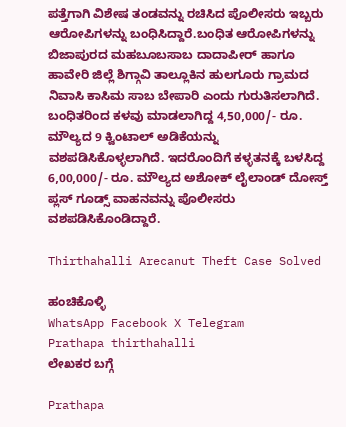ಪತ್ತೆಗಾಗಿ ವಿಶೇಷ ತಂಡವನ್ನು ರಚಿಸಿದ ಪೊಲೀಸರು ಇಬ್ಬರು ಆರೋಪಿಗಳನ್ನು ಬಂಧಿಸಿದ್ದಾರೆ.ಬಂಧಿತ ಆರೋಪಿಗಳನ್ನು ಬಿಜಾಪುರದ ಮಹಬೂಬಸಾಬ ದಾದಾಪೀರ್ ಹಾಗೂ ಹಾವೇರಿ ಜಿಲ್ಲೆ ಶಿಗ್ಗಾವಿ ತಾಲ್ಲೂಕಿನ ಹುಲಗೂರು ಗ್ರಾಮದ ನಿವಾಸಿ ಕಾಸಿಮ ಸಾಬ ಬೇಪಾರಿ ಎಂದು ಗುರುತಿಸಲಾಗಿದೆ. ಬಂಧಿತರಿಂದ ಕಳವು ಮಾಡಲಾಗಿದ್ದ 4,50,000/- ರೂ. ಮೌಲ್ಯದ 9 ಕ್ವಿಂಟಾಲ್ ಅಡಿಕೆಯನ್ನು ವಶಪಡಿಸಿಕೊಳ್ಳಲಾಗಿದೆ. ಇದರೊಂದಿಗೆ ಕಳ್ಳತನಕ್ಕೆ ಬಳಸಿದ್ದ 6,00,000/- ರೂ. ಮೌಲ್ಯದ ಅಶೋಕ್ ಲೈಲಾಂಡ್ ದೋಸ್ತ್ ಪ್ಲಸ್ ಗೂಡ್ಸ್ ವಾಹನವನ್ನು ಪೊಲೀಸರು ವಶಪಡಿಸಿಕೊಂಡಿದ್ದಾರೆ.

Thirthahalli Arecanut Theft Case Solved

ಹಂಚಿಕೊಳ್ಳಿ
WhatsApp Facebook X Telegram
Prathapa thirthahalli
ಲೇಖಕರ ಬಗ್ಗೆ

Prathapa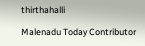thirthahalli

Malenadu Today Contributor